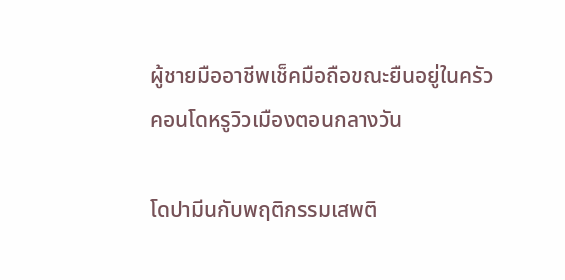ผู้ชายมืออาชีพเช็คมือถือขณะยืนอยู่ในครัวคอนโดหรูวิวเมืองตอนกลางวัน

โดปามีนกับพฤติกรรมเสพติ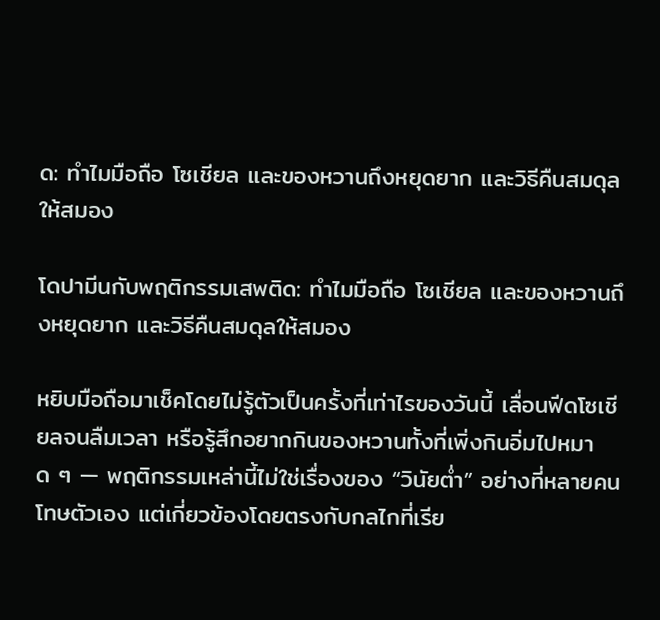ด: ทำไมมือถือ โซเชียล และของหวานถึงหยุดยาก และวิธีคืนสมดุลให้สมอง

โดปามีนกับพฤติกรรมเสพติด: ทำไมมือถือ โซเชียล และของหวานถึงหยุดยาก และวิธีคืนสมดุลให้สมอง

หยิบมือถือมาเช็คโดยไม่รู้ตัวเป็นครั้งที่เท่าไรของวันนี้ เลื่อนฟีดโซเชียลจนลืมเวลา หรือรู้สึกอยากกินของหวานทั้งที่เพิ่งกินอิ่มไปหมาด ๆ — พฤติกรรมเหล่านี้ไม่ใช่เรื่องของ “วินัยต่ำ” อย่างที่หลายคนโทษตัวเอง แต่เกี่ยวข้องโดยตรงกับกลไกที่เรีย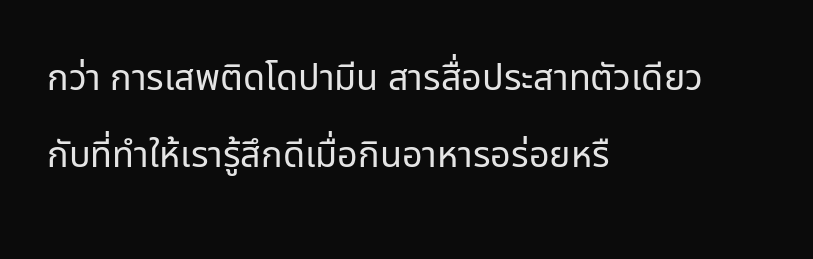กว่า การเสพติดโดปามีน สารสื่อประสาทตัวเดียวกับที่ทำให้เรารู้สึกดีเมื่อกินอาหารอร่อยหรื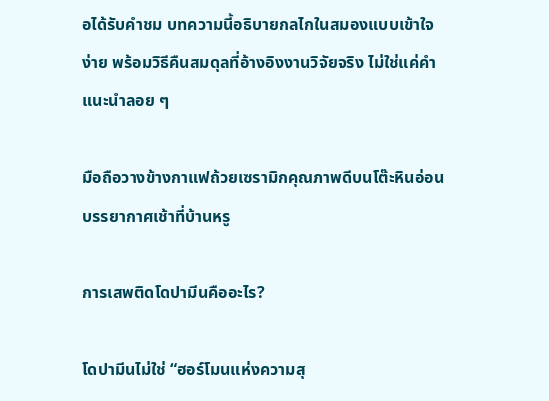อได้รับคำชม บทความนี้อธิบายกลไกในสมองแบบเข้าใจง่าย พร้อมวิธีคืนสมดุลที่อ้างอิงงานวิจัยจริง ไม่ใช่แค่คำแนะนำลอย ๆ

มือถือวางข้างกาแฟถ้วยเซรามิกคุณภาพดีบนโต๊ะหินอ่อน บรรยากาศเช้าที่บ้านหรู

การเสพติดโดปามีนคืออะไร?

โดปามีนไม่ใช่ “ฮอร์โมนแห่งความสุ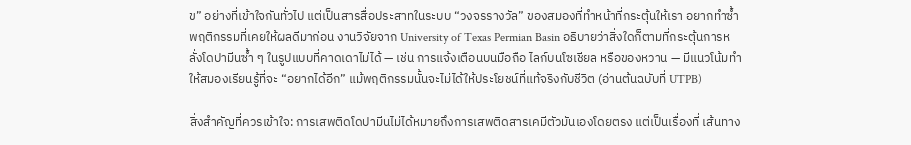ข” อย่างที่เข้าใจกันทั่วไป แต่เป็นสารสื่อประสาทในระบบ “วงจรรางวัล” ของสมองที่ทำหน้าที่กระตุ้นให้เรา อยากทำซ้ำ พฤติกรรมที่เคยให้ผลดีมาก่อน งานวิจัยจาก University of Texas Permian Basin อธิบายว่าสิ่งใดก็ตามที่กระตุ้นการหลั่งโดปามีนซ้ำ ๆ ในรูปแบบที่คาดเดาไม่ได้ — เช่น การแจ้งเตือนบนมือถือ ไลก์บนโซเชียล หรือของหวาน — มีแนวโน้มทำให้สมองเรียนรู้ที่จะ “อยากได้อีก” แม้พฤติกรรมนั้นจะไม่ได้ให้ประโยชน์ที่แท้จริงกับชีวิต (อ่านต้นฉบับที่ UTPB)

สิ่งสำคัญที่ควรเข้าใจ: การเสพติดโดปามีนไม่ได้หมายถึงการเสพติดสารเคมีตัวมันเองโดยตรง แต่เป็นเรื่องที่ เส้นทาง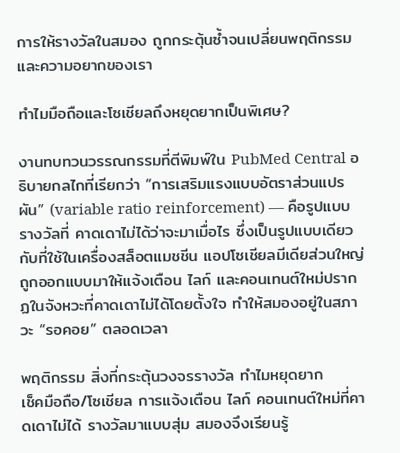การให้รางวัลในสมอง ถูกกระตุ้นซ้ำจนเปลี่ยนพฤติกรรมและความอยากของเรา

ทำไมมือถือและโซเชียลถึงหยุดยากเป็นพิเศษ?

งานทบทวนวรรณกรรมที่ตีพิมพ์ใน PubMed Central อธิบายกลไกที่เรียกว่า “การเสริมแรงแบบอัตราส่วนแปรผัน” (variable ratio reinforcement) — คือรูปแบบรางวัลที่ คาดเดาไม่ได้ว่าจะมาเมื่อไร ซึ่งเป็นรูปแบบเดียวกับที่ใช้ในเครื่องสล็อตแมชชีน แอปโซเชียลมีเดียส่วนใหญ่ถูกออกแบบมาให้แจ้งเตือน ไลก์ และคอนเทนต์ใหม่ปรากฏในจังหวะที่คาดเดาไม่ได้โดยตั้งใจ ทำให้สมองอยู่ในสภาวะ “รอคอย” ตลอดเวลา

พฤติกรรม สิ่งที่กระตุ้นวงจรรางวัล ทำไมหยุดยาก
เช็คมือถือ/โซเชียล การแจ้งเตือน ไลก์ คอนเทนต์ใหม่ที่คาดเดาไม่ได้ รางวัลมาแบบสุ่ม สมองจึงเรียนรู้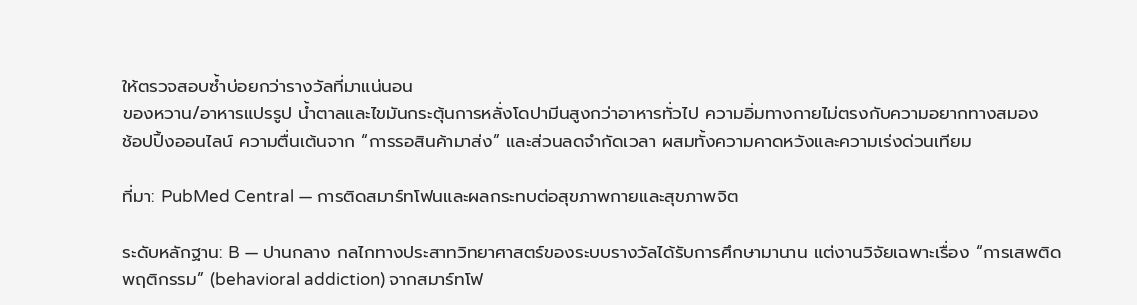ให้ตรวจสอบซ้ำบ่อยกว่ารางวัลที่มาแน่นอน
ของหวาน/อาหารแปรรูป น้ำตาลและไขมันกระตุ้นการหลั่งโดปามีนสูงกว่าอาหารทั่วไป ความอิ่มทางกายไม่ตรงกับความอยากทางสมอง
ช้อปปิ้งออนไลน์ ความตื่นเต้นจาก “การรอสินค้ามาส่ง” และส่วนลดจำกัดเวลา ผสมทั้งความคาดหวังและความเร่งด่วนเทียม

ที่มา: PubMed Central — การติดสมาร์ทโฟนและผลกระทบต่อสุขภาพกายและสุขภาพจิต

ระดับหลักฐาน: B — ปานกลาง กลไกทางประสาทวิทยาศาสตร์ของระบบรางวัลได้รับการศึกษามานาน แต่งานวิจัยเฉพาะเรื่อง “การเสพติดพฤติกรรม” (behavioral addiction) จากสมาร์ทโฟ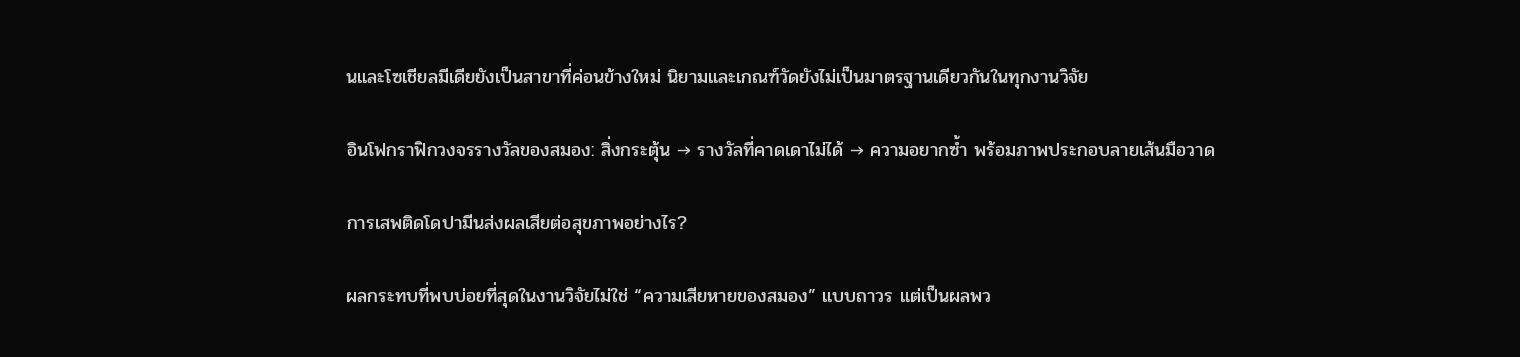นและโซเชียลมีเดียยังเป็นสาขาที่ค่อนข้างใหม่ นิยามและเกณฑ์วัดยังไม่เป็นมาตรฐานเดียวกันในทุกงานวิจัย

อินโฟกราฟิกวงจรรางวัลของสมอง: สิ่งกระตุ้น → รางวัลที่คาดเดาไม่ได้ → ความอยากซ้ำ พร้อมภาพประกอบลายเส้นมือวาด

การเสพติดโดปามีนส่งผลเสียต่อสุขภาพอย่างไร?

ผลกระทบที่พบบ่อยที่สุดในงานวิจัยไม่ใช่ “ความเสียหายของสมอง” แบบถาวร แต่เป็นผลพว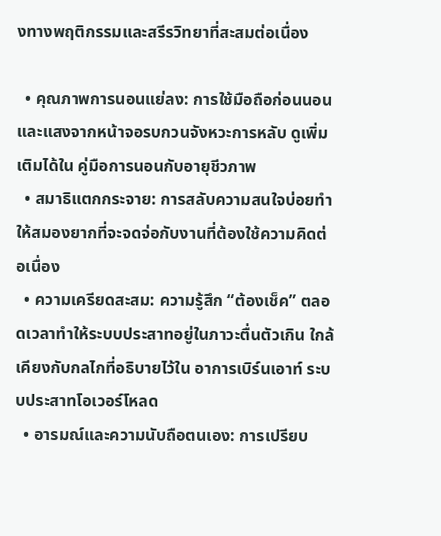งทางพฤติกรรมและสรีรวิทยาที่สะสมต่อเนื่อง

  • คุณภาพการนอนแย่ลง: การใช้มือถือก่อนนอนและแสงจากหน้าจอรบกวนจังหวะการหลับ ดูเพิ่มเติมได้ใน คู่มือการนอนกับอายุชีวภาพ
  • สมาธิแตกกระจาย: การสลับความสนใจบ่อยทำให้สมองยากที่จะจดจ่อกับงานที่ต้องใช้ความคิดต่อเนื่อง
  • ความเครียดสะสม: ความรู้สึก “ต้องเช็ค” ตลอดเวลาทำให้ระบบประสาทอยู่ในภาวะตื่นตัวเกิน ใกล้เคียงกับกลไกที่อธิบายไว้ใน อาการเบิร์นเอาท์ ระบบประสาทโอเวอร์โหลด
  • อารมณ์และความนับถือตนเอง: การเปรียบ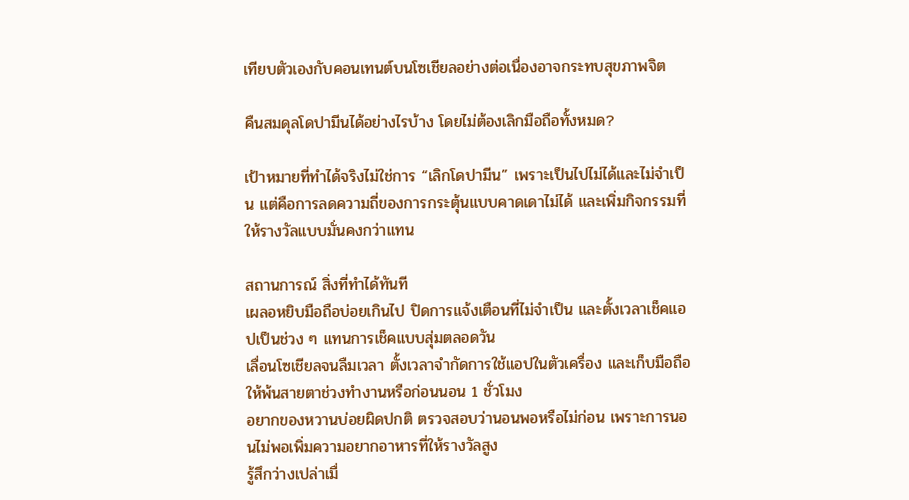เทียบตัวเองกับคอนเทนต์บนโซเชียลอย่างต่อเนื่องอาจกระทบสุขภาพจิต

คืนสมดุลโดปามีนได้อย่างไรบ้าง โดยไม่ต้องเลิกมือถือทั้งหมด?

เป้าหมายที่ทำได้จริงไม่ใช่การ “เลิกโดปามีน” เพราะเป็นไปไม่ได้และไม่จำเป็น แต่คือการลดความถี่ของการกระตุ้นแบบคาดเดาไม่ได้ และเพิ่มกิจกรรมที่ให้รางวัลแบบมั่นคงกว่าแทน

สถานการณ์ สิ่งที่ทำได้ทันที
เผลอหยิบมือถือบ่อยเกินไป ปิดการแจ้งเตือนที่ไม่จำเป็น และตั้งเวลาเช็คแอปเป็นช่วง ๆ แทนการเช็คแบบสุ่มตลอดวัน
เลื่อนโซเชียลจนลืมเวลา ตั้งเวลาจำกัดการใช้แอปในตัวเครื่อง และเก็บมือถือให้พ้นสายตาช่วงทำงานหรือก่อนนอน 1 ชั่วโมง
อยากของหวานบ่อยผิดปกติ ตรวจสอบว่านอนพอหรือไม่ก่อน เพราะการนอนไม่พอเพิ่มความอยากอาหารที่ให้รางวัลสูง
รู้สึกว่างเปล่าเมื่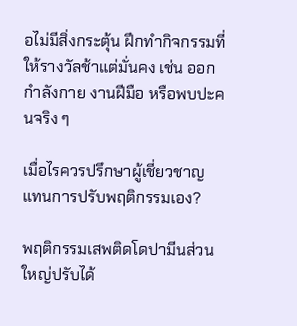อไม่มีสิ่งกระตุ้น ฝึกทำกิจกรรมที่ให้รางวัลช้าแต่มั่นคง เช่น ออกกำลังกาย งานฝีมือ หรือพบปะคนจริง ๆ

เมื่อไรควรปรึกษาผู้เชี่ยวชาญ แทนการปรับพฤติกรรมเอง?

พฤติกรรมเสพติดโดปามีนส่วนใหญ่ปรับได้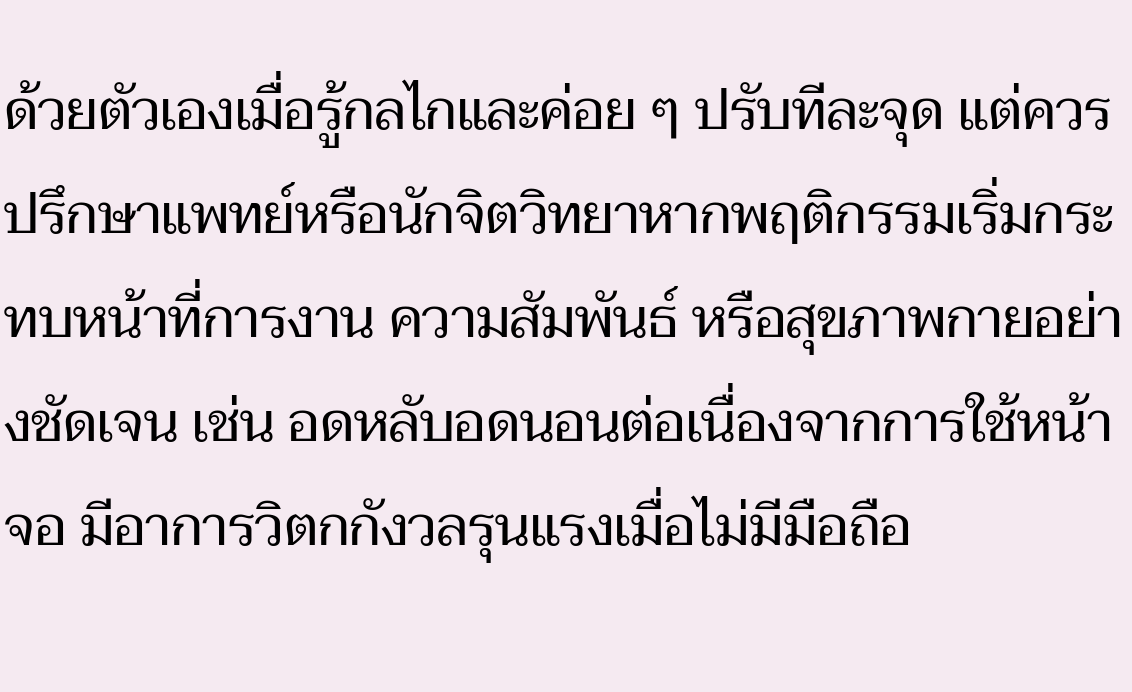ด้วยตัวเองเมื่อรู้กลไกและค่อย ๆ ปรับทีละจุด แต่ควรปรึกษาแพทย์หรือนักจิตวิทยาหากพฤติกรรมเริ่มกระทบหน้าที่การงาน ความสัมพันธ์ หรือสุขภาพกายอย่างชัดเจน เช่น อดหลับอดนอนต่อเนื่องจากการใช้หน้าจอ มีอาการวิตกกังวลรุนแรงเมื่อไม่มีมือถือ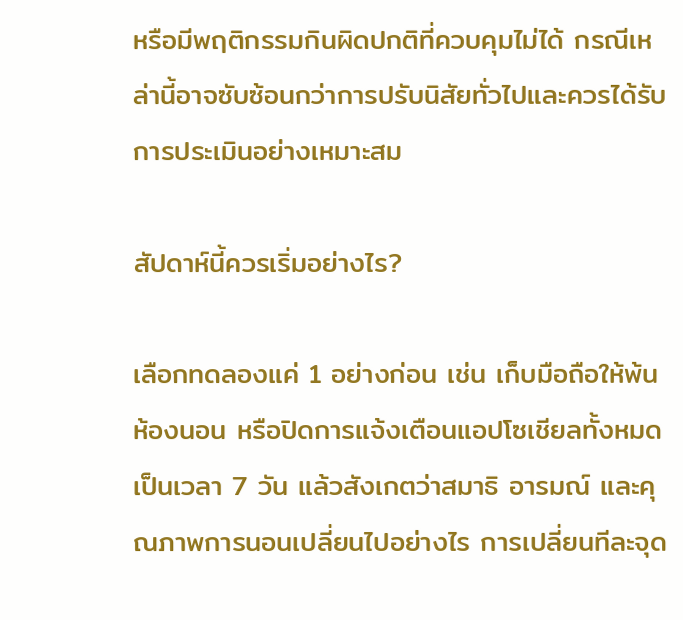หรือมีพฤติกรรมกินผิดปกติที่ควบคุมไม่ได้ กรณีเหล่านี้อาจซับซ้อนกว่าการปรับนิสัยทั่วไปและควรได้รับการประเมินอย่างเหมาะสม

สัปดาห์นี้ควรเริ่มอย่างไร?

เลือกทดลองแค่ 1 อย่างก่อน เช่น เก็บมือถือให้พ้นห้องนอน หรือปิดการแจ้งเตือนแอปโซเชียลทั้งหมดเป็นเวลา 7 วัน แล้วสังเกตว่าสมาธิ อารมณ์ และคุณภาพการนอนเปลี่ยนไปอย่างไร การเปลี่ยนทีละจุด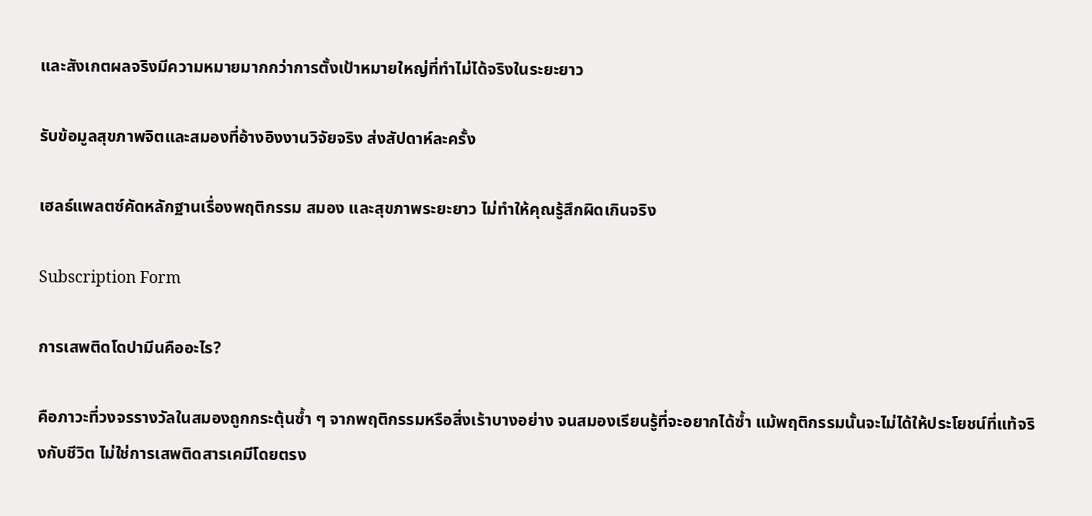และสังเกตผลจริงมีความหมายมากกว่าการตั้งเป้าหมายใหญ่ที่ทำไม่ได้จริงในระยะยาว

รับข้อมูลสุขภาพจิตและสมองที่อ้างอิงงานวิจัยจริง ส่งสัปดาห์ละครั้ง

เฮลธ์แพลตซ์คัดหลักฐานเรื่องพฤติกรรม สมอง และสุขภาพระยะยาว ไม่ทำให้คุณรู้สึกผิดเกินจริง

Subscription Form

การเสพติดโดปามีนคืออะไร?

คือภาวะที่วงจรรางวัลในสมองถูกกระตุ้นซ้ำ ๆ จากพฤติกรรมหรือสิ่งเร้าบางอย่าง จนสมองเรียนรู้ที่จะอยากได้ซ้ำ แม้พฤติกรรมนั้นจะไม่ได้ให้ประโยชน์ที่แท้จริงกับชีวิต ไม่ใช่การเสพติดสารเคมีโดยตรง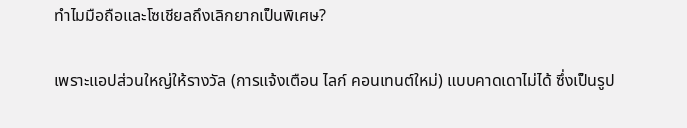ทำไมมือถือและโซเชียลถึงเลิกยากเป็นพิเศษ?

เพราะแอปส่วนใหญ่ให้รางวัล (การแจ้งเตือน ไลก์ คอนเทนต์ใหม่) แบบคาดเดาไม่ได้ ซึ่งเป็นรูป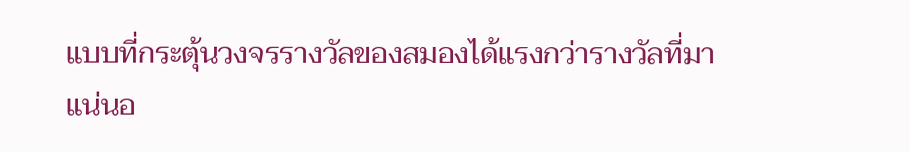แบบที่กระตุ้นวงจรรางวัลของสมองได้แรงกว่ารางวัลที่มาแน่นอ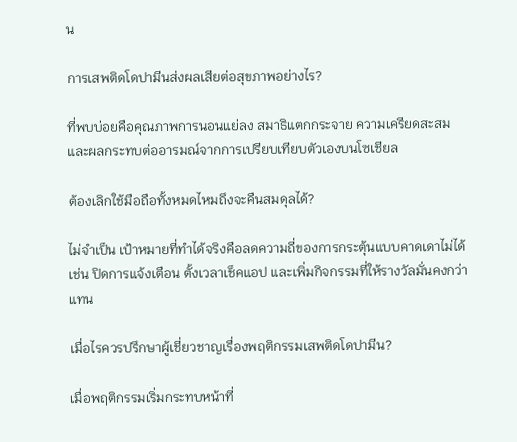น

การเสพติดโดปามีนส่งผลเสียต่อสุขภาพอย่างไร?

ที่พบบ่อยคือคุณภาพการนอนแย่ลง สมาธิแตกกระจาย ความเครียดสะสม และผลกระทบต่ออารมณ์จากการเปรียบเทียบตัวเองบนโซเชียล

ต้องเลิกใช้มือถือทั้งหมดไหมถึงจะคืนสมดุลได้?

ไม่จำเป็น เป้าหมายที่ทำได้จริงคือลดความถี่ของการกระตุ้นแบบคาดเดาไม่ได้ เช่น ปิดการแจ้งเตือน ตั้งเวลาเช็คแอป และเพิ่มกิจกรรมที่ให้รางวัลมั่นคงกว่าแทน

เมื่อไรควรปรึกษาผู้เชี่ยวชาญเรื่องพฤติกรรมเสพติดโดปามีน?

เมื่อพฤติกรรมเริ่มกระทบหน้าที่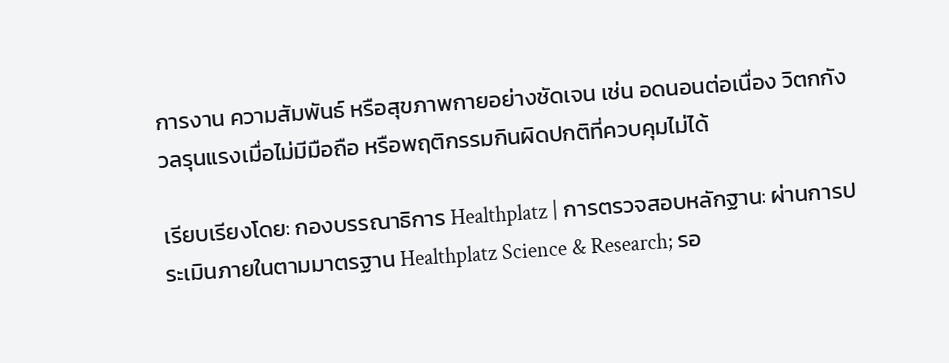การงาน ความสัมพันธ์ หรือสุขภาพกายอย่างชัดเจน เช่น อดนอนต่อเนื่อง วิตกกังวลรุนแรงเมื่อไม่มีมือถือ หรือพฤติกรรมกินผิดปกติที่ควบคุมไม่ได้

เรียบเรียงโดย: กองบรรณาธิการ Healthplatz | การตรวจสอบหลักฐาน: ผ่านการประเมินภายในตามมาตรฐาน Healthplatz Science & Research; รอ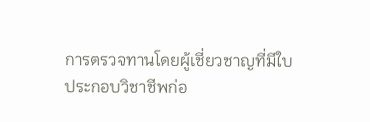การตรวจทานโดยผู้เชี่ยวชาญที่มีใบประกอบวิชาชีพก่อ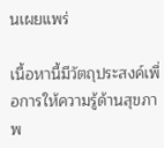นเผยแพร่

เนื้อหานี้มีวัตถุประสงค์เพื่อการให้ความรู้ด้านสุขภาพ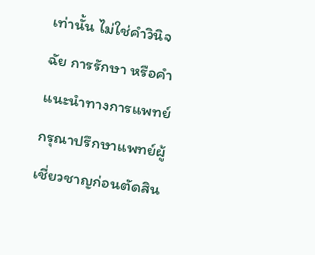เท่านั้น ไม่ใช่คำวินิจฉัย การรักษา หรือคำแนะนำทางการแพทย์ กรุณาปรึกษาแพทย์ผู้เชี่ยวชาญก่อนตัดสิน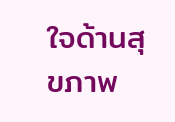ใจด้านสุขภาพ